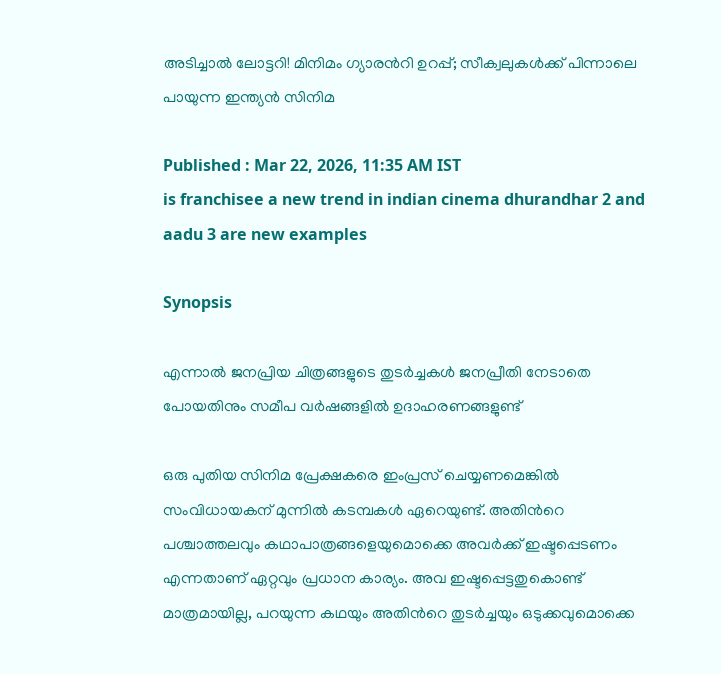അടിച്ചാല്‍ ലോട്ടറി! മിനിമം ഗ്യാരന്‍റി ഉറപ്പ്; സീക്വലുകള്‍ക്ക് പിന്നാലെ പായുന്ന ഇന്ത്യന്‍ സിനിമ

Published : Mar 22, 2026, 11:35 AM IST
is franchisee a new trend in indian cinema dhurandhar 2 and aadu 3 are new examples

Synopsis

എന്നാല്‍‌ ജനപ്രിയ ചിത്രങ്ങളുടെ തുടര്‍ച്ചകള്‍ ജനപ്രീതി നേടാതെ പോയതിനും സമീപ വര്‍ഷങ്ങളില്‍ ഉദാഹരണങ്ങളുണ്ട്

ഒരു പുതിയ സിനിമ പ്രേക്ഷകരെ ഇംപ്രസ് ചെയ്യണമെങ്കില്‍ സംവിധായകന് മുന്നില്‍ കടമ്പകള്‍ ഏറെയുണ്ട്. അതിന്‍റെ പശ്ചാത്തലവും കഥാപാത്രങ്ങളെയുമൊക്കെ അവര്‍ക്ക് ഇഷ്ടപ്പെടണം എന്നതാണ് ഏറ്റവും പ്രധാന കാര്യം. അവ ഇഷ്ടപ്പെട്ടതുകൊണ്ട് മാത്രമായില്ല, പറയുന്ന കഥയും അതിന്‍റെ തുടര്‍ച്ചയും ഒടുക്കവുമൊക്കെ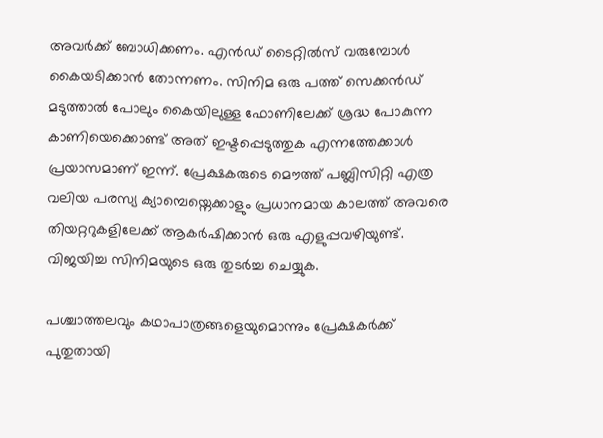അവര്‍ക്ക് ബോധിക്കണം. എന്‍ഡ് ടൈറ്റില്‍സ് വരുമ്പോള്‍‌ കൈയടിക്കാന്‍ തോന്നണം. സിനിമ ഒരു പത്ത് സെക്കന്‍ഡ് മടുത്താല്‍ പോലും കൈയിലുള്ള ഫോണിലേക്ക് ശ്രദ്ധ പോകുന്ന കാണിയെക്കൊണ്ട് അത് ഇഷ്ടപ്പെടുത്തുക എന്നത്തേക്കാള്‍ പ്രയാസമാണ് ഇന്ന്. പ്രേക്ഷകരുടെ മൌത്ത് പബ്ലിസിറ്റി എത്ര വലിയ പരസ്യ ക്യാമ്പെയ്നെക്കാളും പ്രധാനമായ കാലത്ത് അവരെ തിയറ്ററുകളിലേക്ക് ആകര്‍ഷിക്കാന്‍ ഒരു എളുപ്പവഴിയുണ്ട്. വിജയിച്ച സിനിമയുടെ ഒരു തുടര്‍ച്ച ചെയ്യുക.

പശ്ചാത്തലവും കഥാപാത്രങ്ങളെയുമൊന്നും പ്രേക്ഷകര്‍ക്ക് പുതുതായി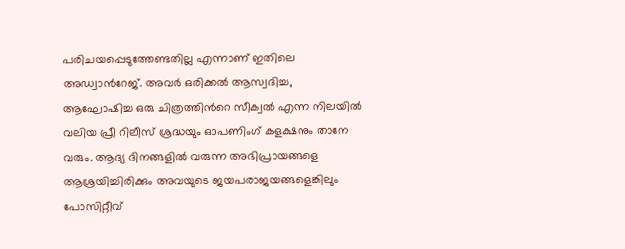പരിചയപ്പെടുത്തേണ്ടതില്ല എന്നാണ് ഇതിലെ അഡ്വാന്‍റേജ്. അവര്‍ ഒരിക്കല്‍‌ ആസ്വദിച്ച, ആഘോഷിച്ച ഒരു ചിത്രത്തിന്‍റെ സീക്വല്‍ എന്ന നിലയില്‍ വലിയ പ്രീ റിലീസ് ശ്രദ്ധയും ഓപണിംഗ് കളക്ഷനും താനേ വരും. ആദ്യ ദിനങ്ങളില്‍ വരുന്ന അഭിപ്രായങ്ങളെ ആശ്രയിച്ചിരിക്കും അവയുടെ ജയപരാജയങ്ങളെങ്കിലും പോസിറ്റീവ്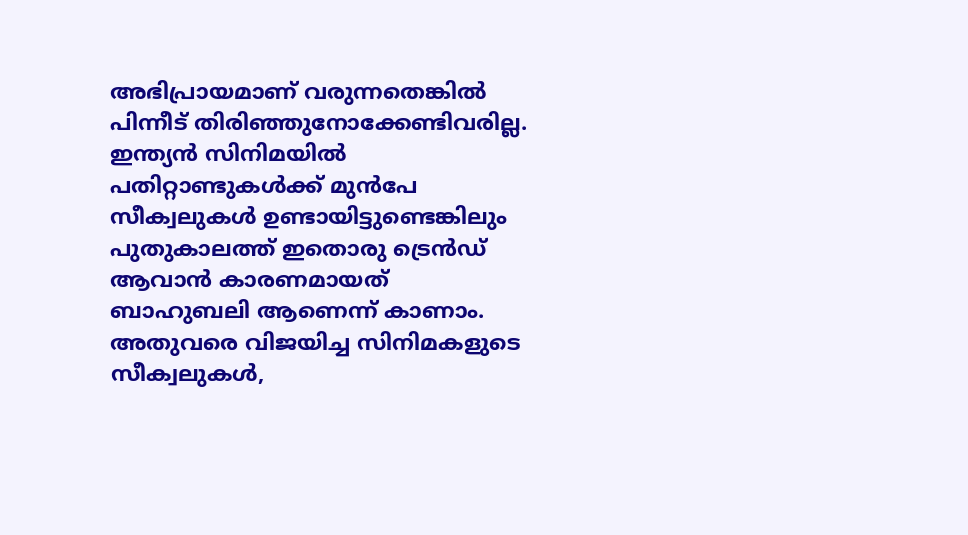അഭിപ്രായമാണ് വരുന്നതെങ്കില്‍ പിന്നീട് തിരിഞ്ഞുനോക്കേണ്ടിവരില്ല. ഇന്ത്യന്‍ സിനിമയില്‍ പതിറ്റാണ്ടുകള്‍ക്ക് മുന്‍പേ സീക്വലുകള്‍ ഉണ്ടായിട്ടുണ്ടെങ്കിലും പുതുകാലത്ത് ഇതൊരു ട്രെന്‍ഡ് ആവാന്‍ കാരണമായത് ബാഹുബലി ആണെന്ന് കാണാം. അതുവരെ വിജയിച്ച സിനിമകളുടെ സീക്വലുകള്‍,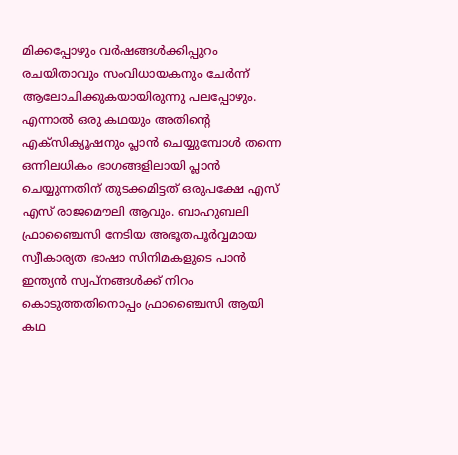മിക്കപ്പോഴും വര്‍ഷങ്ങള്‍ക്കിപ്പുറം രചയിതാവും സംവിധായകനും ചേര്‍ന്ന് ആലോചിക്കുകയായിരുന്നു പലപ്പോഴും. എന്നാല്‍ ഒരു കഥയും അതിന്‍റെ എക്സിക്യൂഷനും പ്ലാന്‍ ചെയ്യുമ്പോള്‍ തന്നെ ഒന്നിലധികം ഭാഗങ്ങളിലായി പ്ലാന്‍ ചെയ്യുന്നതിന് തുടക്കമിട്ടത് ഒരുപക്ഷേ എസ് എസ് രാജമൌലി ആവും. ബാഹുബലി ഫ്രാഞ്ചൈസി നേടിയ അഭൂതപൂര്‍വ്വമായ സ്വീകാര്യത ഭാഷാ സിനിമകളുടെ പാന്‍ ഇന്ത്യന്‍ സ്വപ്നങ്ങള്‍ക്ക് നിറം കൊടുത്തതിനൊപ്പം ഫ്രാഞ്ചൈസി ആയി കഥ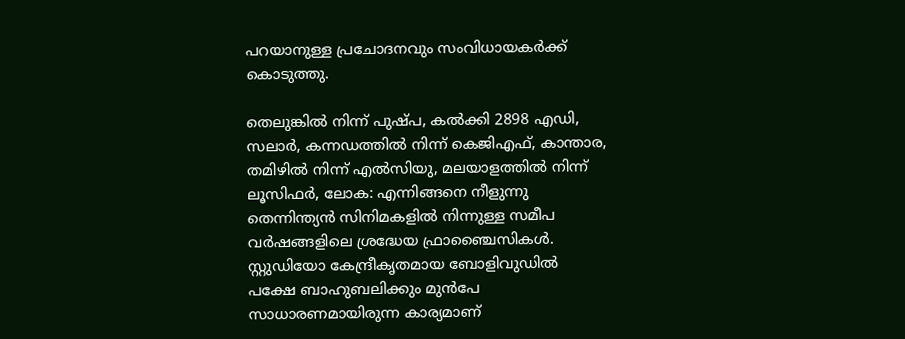പറയാനുള്ള പ്രചോദനവും സംവിധായകര്‍ക്ക് കൊടുത്തു.

തെലുങ്കില്‍ നിന്ന് പുഷ്‍പ, കല്‍ക്കി 2898 എഡി, സലാര്‍, കന്നഡത്തില്‍ നിന്ന് കെജിഎഫ്, കാന്താര, തമിഴില്‍ നിന്ന് എല്‍സിയു, മലയാളത്തില്‍ നിന്ന് ലൂസിഫര്‍, ലോക: എന്നിങ്ങനെ നീളുന്നു തെന്നിന്ത്യന്‍ സിനിമകളില്‍ നിന്നുള്ള സമീപ വര്‍ഷങ്ങളിലെ ശ്രദ്ധേയ ഫ്രാഞ്ചൈസികള്‍. സ്റ്റുഡിയോ കേന്ദ്രീകൃതമായ ബോളിവുഡില്‍ പക്ഷേ ബാഹുബലിക്കും മുന്‍പേ സാധാരണമായിരുന്ന കാര്യമാണ്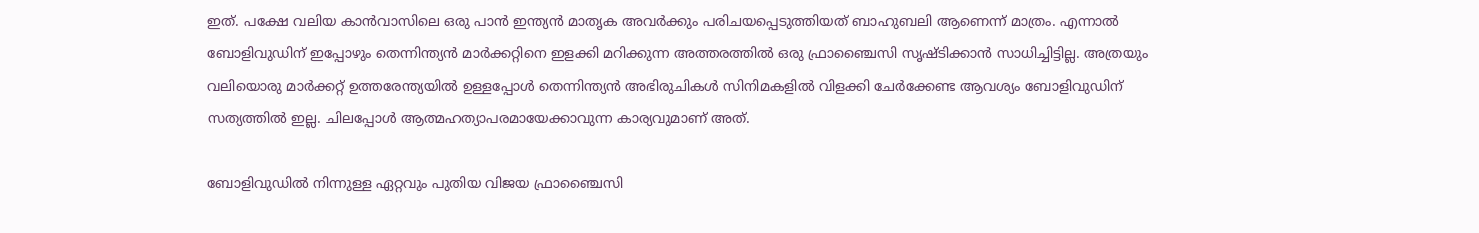ഇത്. പക്ഷേ വലിയ കാന്‍വാസിലെ ഒരു പാന്‍ ഇന്ത്യന്‍ മാതൃക അവര്‍ക്കും പരിചയപ്പെടുത്തിയത് ബാഹുബലി ആണെന്ന് മാത്രം. എന്നാല്‍ ബോളിവുഡിന് ഇപ്പോഴും തെന്നിന്ത്യന്‍ മാര്‍ക്കറ്റിനെ ഇളക്കി മറിക്കുന്ന അത്തരത്തില്‍ ഒരു ഫ്രാഞ്ചൈസി സൃഷ്ടിക്കാന്‍ സാധിച്ചിട്ടില്ല. അത്രയും വലിയൊരു മാര്‍ക്കറ്റ് ഉത്തരേന്ത്യയില്‍ ഉള്ളപ്പോള്‍ തെന്നിന്ത്യന്‍ അഭിരുചികള്‍ സിനിമകളില്‍ വിളക്കി ചേര്‍ക്കേണ്ട ആവശ്യം ബോളിവുഡിന് സത്യത്തില്‍ ഇല്ല. ചിലപ്പോള്‍ ആത്മഹത്യാപരമായേക്കാവുന്ന കാര്യവുമാണ് അത്.

ബോളിവുഡില്‍ നിന്നുള്ള ഏറ്റവും പുതിയ വിജയ ഫ്രാഞ്ചൈസി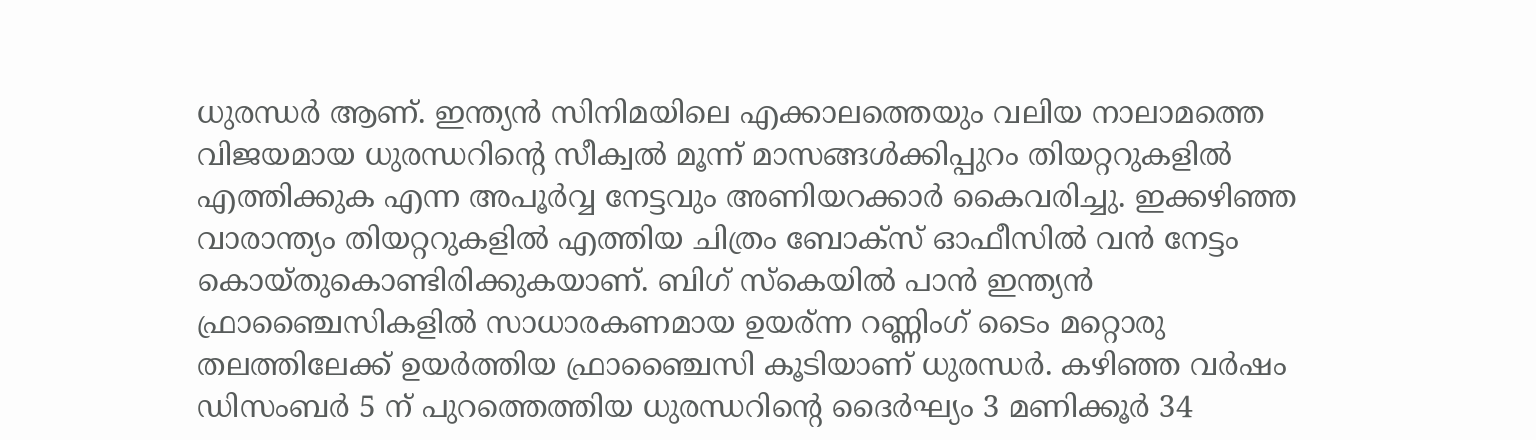ധുരന്ധര്‍ ആണ്. ഇന്ത്യന്‍ സിനിമയിലെ എക്കാലത്തെയും വലിയ നാലാമത്തെ വിജയമായ ധുരന്ധറിന്‍റെ സീക്വല്‍ മൂന്ന് മാസങ്ങള്‍ക്കിപ്പുറം തിയറ്ററുകളില്‍ എത്തിക്കുക എന്ന അപൂര്‍വ്വ നേട്ടവും അണിയറക്കാര്‍ കൈവരിച്ചു. ഇക്കഴിഞ്ഞ വാരാന്ത്യം തിയറ്ററുകളില്‍ എത്തിയ ചിത്രം ബോക്സ് ഓഫീസില്‍ വന്‍ നേട്ടം കൊയ്തുകൊണ്ടിരിക്കുകയാണ്. ബിഗ് സ്കെയില്‍ പാന്‍ ഇന്ത്യന്‍ ഫ്രാഞ്ചൈസികളില്‍ സാധാരകണമായ ഉയര്ന്ന റണ്ണിംഗ് ടൈം മറ്റൊരു തലത്തിലേക്ക് ഉയര്‍ത്തിയ ഫ്രാഞ്ചൈസി കൂടിയാണ് ധുരന്ധര്‍. കഴിഞ്ഞ വര്‍ഷം ഡിസംബര്‍ 5 ന് പുറത്തെത്തിയ ധുരന്ധറിന്‍റെ ദൈര്‍ഘ്യം 3 മണിക്കൂര്‍ 34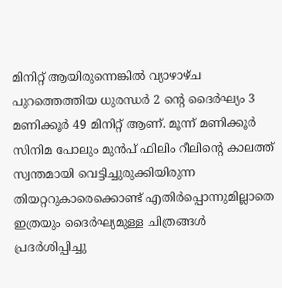മിനിറ്റ് ആയിരുന്നെങ്കില്‍ വ്യാഴാഴ്ച പുറത്തെത്തിയ ധുരന്ധര്‍ 2 ന്‍റെ ദൈര്‍ഘ്യം 3 മണിക്കൂര്‍ 49 മിനിറ്റ് ആണ്. മൂന്ന് മണിക്കൂര്‍ സിനിമ പോലും മുന്‍പ് ഫിലിം റീലിന്‍റെ കാലത്ത് സ്വന്തമായി വെട്ടിച്ചുരുക്കിയിരുന്ന തിയറ്ററുകാരെക്കൊണ്ട് എതിര്‍പ്പൊന്നുമില്ലാതെ ഇത്രയും ദൈര്‍ഘ്യമുള്ള ചിത്രങ്ങള്‍ പ്രദര്‍ശിപ്പിച്ചു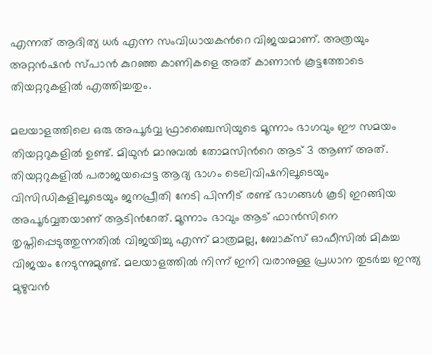എന്നത് ആദിത്യ ധര്‍ എന്ന സംവിധായകന്‍റെ വിജയമാണ്. അത്രയും അറ്റന്‍‌ഷന്‍ സ്പാന്‍ കുറഞ്ഞ കാണികളെ അത് കാണാന്‍ കൂട്ടത്തോടെ തിയറ്ററുകളില്‍ എത്തിച്ചതും.

മലയാളത്തിലെ ഒരു അപൂര്‍വ്വ ഫ്രാഞ്ചൈസിയുടെ മൂന്നാം ഭാഗവും ഈ സമയം തിയറ്ററുകളില്‍ ഉണ്ട്. മിഥുന്‍ മാനുവല്‍ തോമസിന്‍റെ ആട് 3 ആണ് അത്. തിയറ്ററുകളില്‍ പരാജയപ്പെട്ട ആദ്യ ഭാഗം ടെലിവിഷനിലൂടെയും വിസിഡികളിലൂടെയും ജനപ്രീതി നേടി പിന്നീട് രണ്ട് ഭാഗങ്ങള്‍ കൂടി ഇറങ്ങിയ അപൂര്‍വ്വതയാണ് ആടിന്‍റേത്. മൂന്നാം ഭാവും ആട് ഫാന്‍‌സിനെ തൃപ്തിപ്പെടുത്തുന്നതില്‍ വിജയിച്ചു എന്ന് മാത്രമല്ല, ബോക്സ് ഓഫീസില്‍ മികച്ച വിജയം നേടുന്നുമുണ്ട്. മലയാളത്തില്‍ നിന്ന് ഇനി വരാനുള്ള പ്രധാന തുടര്‍ച്ച ഇന്ത്യ മുഴുവന്‍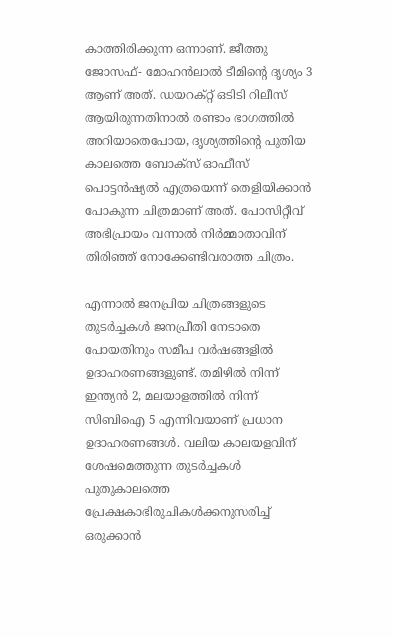കാത്തിരിക്കുന്ന ഒന്നാണ്. ജീത്തു ജോസഫ്- മോഹന്‍ലാല്‍ ടീമിന്‍റെ ദൃശ്യം 3 ആണ് അത്. ഡയറക്റ്റ് ഒടിടി റിലീസ് ആയിരുന്നതിനാല്‍ രണ്ടാം ഭാഗത്തില്‍ അറിയാതെപോയ, ദൃശ്യത്തിന്‍റെ പുതിയ കാലത്തെ ബോക്സ് ഓഫീസ് പൊട്ടന്‍ഷ്യല്‍ എത്രയെന്ന് തെളിയിക്കാന്‍ പോകുന്ന ചിത്രമാണ് അത്. പോസിറ്റീവ് അഭിപ്രായം വന്നാല്‍ നിര്‍മ്മാതാവിന് തിരിഞ്ഞ് നോക്കേണ്ടിവരാത്ത ചിത്രം.

എന്നാല്‍‌ ജനപ്രിയ ചിത്രങ്ങളുടെ തുടര്‍ച്ചകള്‍ ജനപ്രീതി നേടാതെ പോയതിനും സമീപ വര്‍ഷങ്ങളില്‍ ഉദാഹരണങ്ങളുണ്ട്. തമിഴില്‍ നിന്ന് ഇന്ത്യന്‍ 2, മലയാളത്തില്‍ നിന്ന് സിബിഐ 5 എന്നിവയാണ് പ്രധാന ഉദാഹരണങ്ങള്‍. വലിയ കാലയളവിന് ശേഷമെത്തുന്ന തുടര്‍ച്ചകള്‍ പുതുകാലത്തെ പ്രേക്ഷകാഭിരുചികള്‍ക്കനുസരിച്ച് ഒരുക്കാന്‍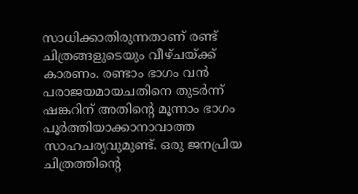സാധിക്കാതിരുന്നതാണ് രണ്ട് ചിത്രങ്ങളുടെയും വീഴ്ചയ്ക്ക് കാരണം. രണ്ടാം ഭാഗം വന്‍ പരാജയമായചതിനെ തുടര്‍ന്ന് ഷങ്കറിന് അതിന്‍റെ മൂന്നാം ഭാഗം പൂര്‍ത്തിയാക്കാനാവാത്ത സാഹചര്യവുമുണ്ട്. ഒരു ജനപ്രിയ ചിത്രത്തിന്‍റെ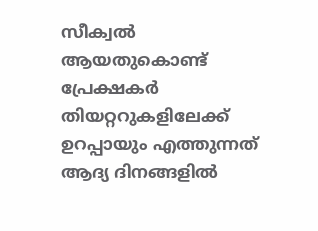സീക്വല്‍ ആയതുകൊണ്ട് പ്രേക്ഷകര്‍ തിയറ്ററുകളിലേക്ക് ഉറപ്പായും എത്തുന്നത് ആദ്യ ദിനങ്ങളില്‍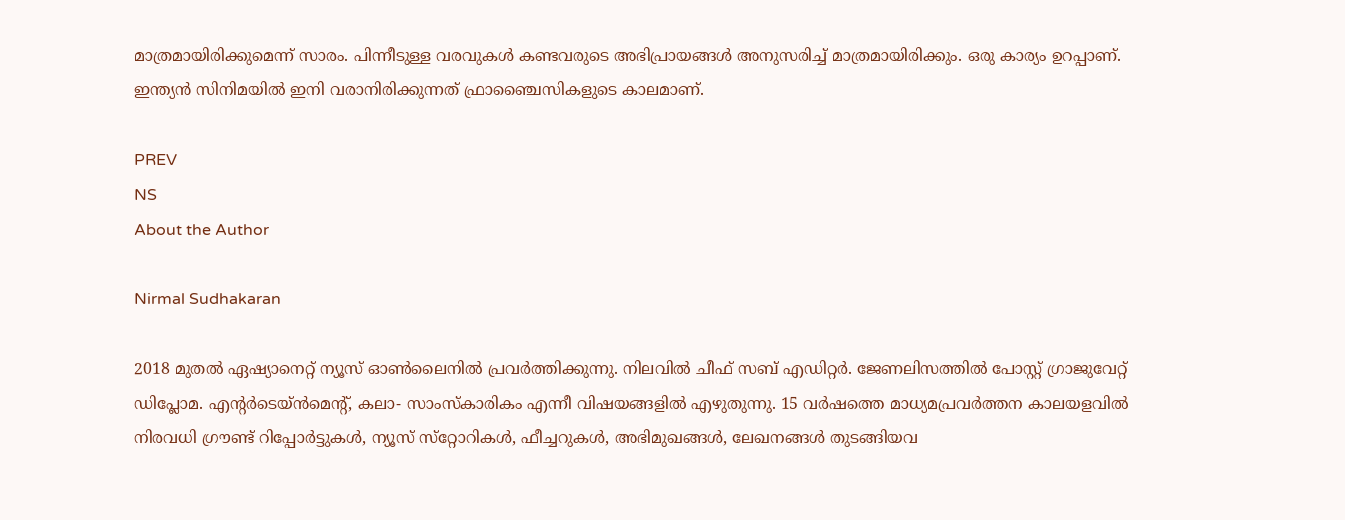മാത്രമായിരിക്കുമെന്ന് സാരം. പിന്നീടുള്ള വരവുകള്‍ കണ്ടവരുടെ അഭിപ്രായങ്ങള്‍‌ അനുസരിച്ച് മാത്രമായിരിക്കും. ഒരു കാര്യം ഉറപ്പാണ്. ഇന്ത്യന്‍ സിനിമയില്‍ ഇനി വരാനിരിക്കുന്നത് ഫ്രാഞ്ചൈസികളുടെ കാലമാണ്.

PREV
NS
About the Author

Nirmal Sudhakaran

2018 മുതല്‍ ഏഷ്യാനെറ്റ് ന്യൂസ് ഓണ്‍ലൈനില്‍ പ്രവര്‍ത്തിക്കുന്നു. നിലവില്‍ ചീഫ് സബ് എഡിറ്റര്‍. ജേണലിസത്തില്‍ പോസ്റ്റ് ഗ്രാജുവേറ്റ് ഡിപ്ലോമ. എന്‍റര്‍ടെയ്ന്‍മെന്‍റ്, കലാ- സാംസ്കാരികം എന്നീ വിഷയങ്ങളില്‍ എഴുതുന്നു. 15 വര്‍ഷത്തെ മാധ്യമപ്രവര്‍ത്തന കാലയളവില്‍ നിരവധി ഗ്രൗണ്ട് റിപ്പോര്‍ട്ടുകള്‍, ന്യൂസ് സ്‌റ്റോറികള്‍, ഫീച്ചറുകള്‍, അഭിമുഖങ്ങള്‍, ലേഖനങ്ങള്‍ തുടങ്ങിയവ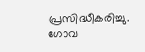പ്രസിദ്ധീകരിച്ചു. ഗോവ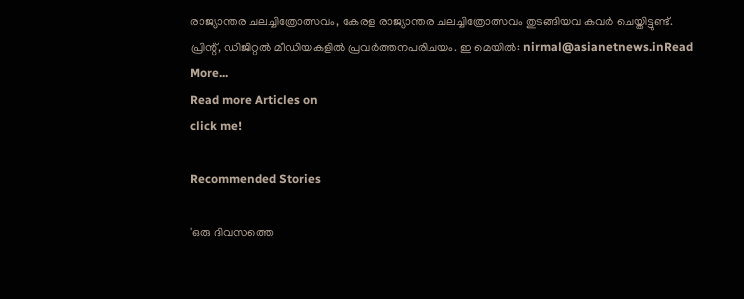രാജ്യാന്തര ചലച്ചിത്രോത്സവം, കേരള രാജ്യാന്തര ചലച്ചിത്രോത്സവം തുടങ്ങിയവ കവര്‍ ചെയ്തിട്ടുണ്ട്. പ്രിന്റ്, ഡിജിറ്റല്‍ മീഡിയകളില്‍ പ്രവര്‍ത്തനപരിചയം. ഇ മെയില്‍: nirmal@asianetnews.inRead More...
Read more Articles on
click me!

Recommended Stories

'ഒരു ദിവസത്തെ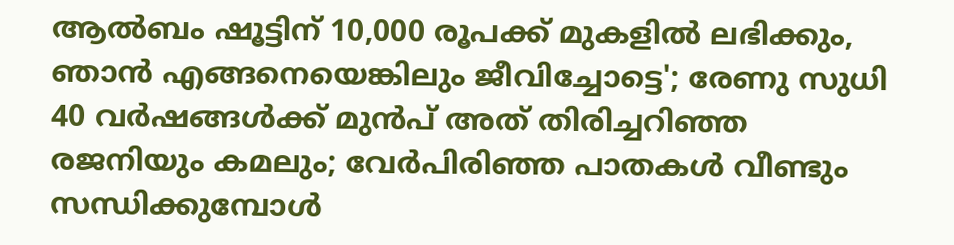ആല്‍ബം ഷൂട്ടിന് 10,000 രൂപക്ക് മുകളില്‍ ലഭിക്കും, ഞാന്‍ എങ്ങനെയെങ്കിലും ജീവിച്ചോട്ടെ'; രേണു സുധി
40 വര്‍ഷങ്ങള്‍ക്ക് മുന്‍പ് അത് തിരിച്ചറിഞ്ഞ രജനിയും കമലും; വേര്‍പിരിഞ്ഞ പാതകള്‍ വീണ്ടും സന്ധിക്കുമ്പോള്‍